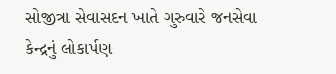સોજીત્રા સેવાસદન ખાતે ગુરુવારે જનસેવા કેન્દ્રનું લોકાર્પણ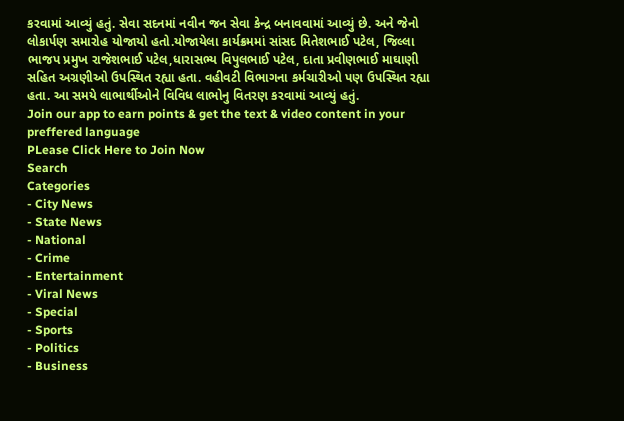કરવામાં આવ્યું હતું. સેવા સદનમાં નવીન જન સેવા કેન્દ્ર બનાવવામાં આવ્યું છે. અને જેનો લોકાર્પણ સમારોહ યોજાયો હતો.યોજાયેલા કાર્યક્રમમાં સાંસદ મિતેશભાઈ પટેલ, જિલ્લા ભાજપ પ્રમુખ રાજેશભાઈ પટેલ,ધારાસભ્ય વિપુલભાઈ પટેલ, દાતા પ્રવીણભાઈ માઘાણી સહિત અગ્રણીઓ ઉપસ્થિત રહ્યા હતા. વહીવટી વિભાગના કર્મચારીઓ પણ ઉપસ્થિત રહ્યા હતા. આ સમયે લાભાર્થીઓને વિવિધ લાભોનુ વિતરણ કરવામાં આવ્યું હતું.
Join our app to earn points & get the text & video content in your preffered language
PLease Click Here to Join Now
Search
Categories
- City News
- State News
- National
- Crime
- Entertainment
- Viral News
- Special
- Sports
- Politics
- Business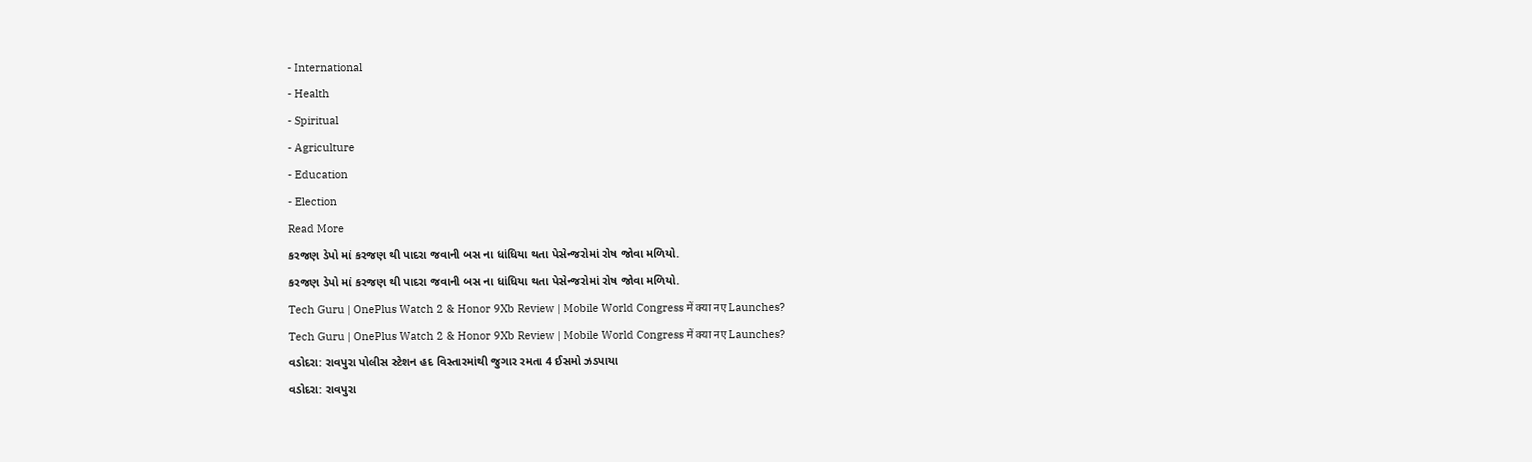- International
- Health
- Spiritual
- Agriculture
- Education
- Election
Read More
કરજણ ડેપો માં કરજણ થી પાદરા જવાની બસ ના ધાંધિયા થતા પેસેન્જરોમાં રોષ જોવા મળિયો.
કરજણ ડેપો માં કરજણ થી પાદરા જવાની બસ ના ધાંધિયા થતા પેસેન્જરોમાં રોષ જોવા મળિયો.
Tech Guru | OnePlus Watch 2 & Honor 9Xb Review | Mobile World Congress में क्या नए Launches?
Tech Guru | OnePlus Watch 2 & Honor 9Xb Review | Mobile World Congress में क्या नए Launches?
વડોદરા: રાવપુરા પોલીસ સ્ટેશન હદ વિસ્તારમાંથી જુગાર રમતા 4 ઈસમો ઝડપાયા
વડોદરા: રાવપુરા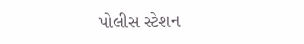પોલીસ સ્ટેશન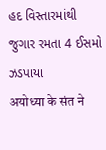હદ વિસ્તારમાંથી જુગાર રમતા 4 ઈસમો ઝડપાયા
अयोध्या के संत ने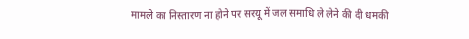मामले का निस्तारण ना होने पर सरयू में जल समाधि ले लेने की दी धमकी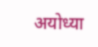अयोध्या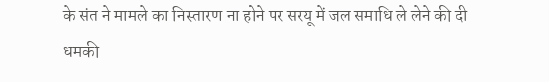के संत ने मामले का निस्तारण ना होने पर सरयू में जल समाधि ले लेने की दी धमकी